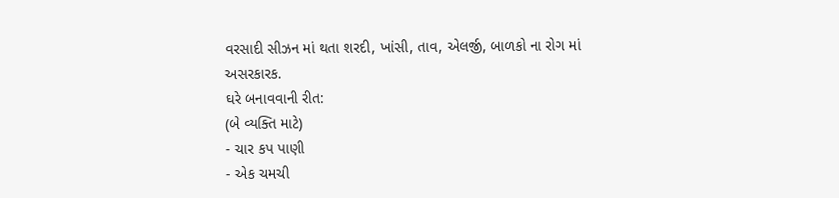વરસાદી સીઝન માં થતા શરદી, ખાંસી, તાવ, એલર્જી, બાળકો ના રોગ માં અસરકારક.
ઘરે બનાવવાની રીત:
(બે વ્યક્તિ માટે)
- ચાર કપ પાણી
- એક ચમચી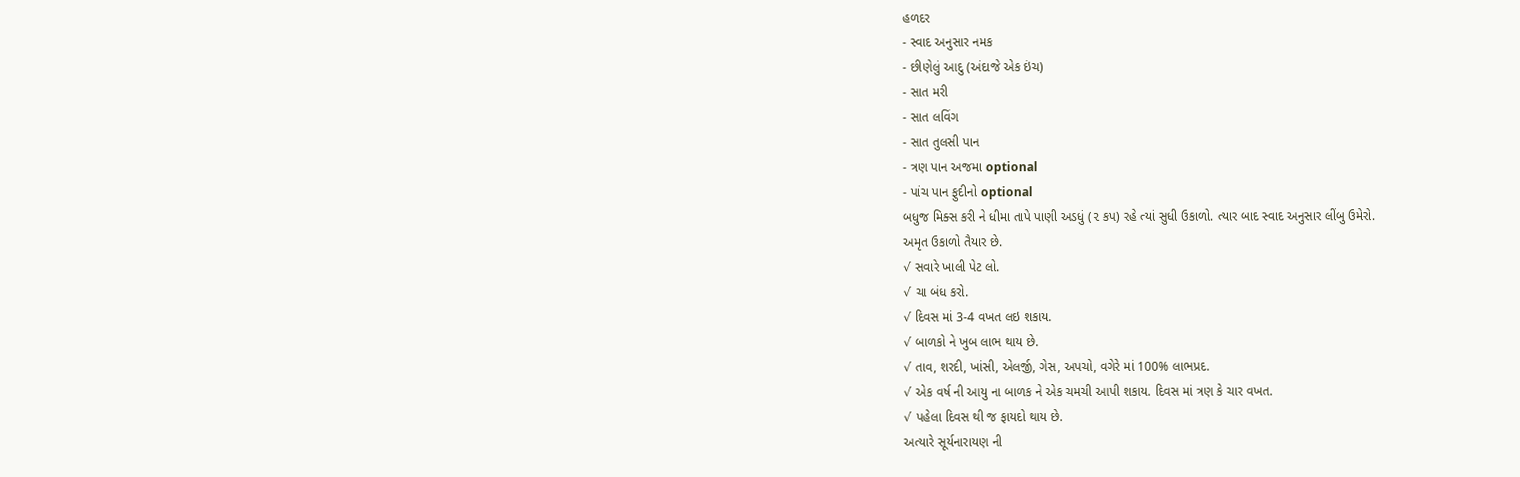હળદર
- સ્વાદ અનુસાર નમક
- છીણેલું આદુ (અંદાજે એક ઇંચ)
- સાત મરી
- સાત લવિંગ
- સાત તુલસી પાન
- ત્રણ પાન અજમા optional
- પાંચ પાન ફુદીનો optional
બધુજ મિક્સ કરી ને ધીમા તાપે પાણી અડધું (૨ કપ) રહે ત્યાં સુધી ઉકાળો. ત્યાર બાદ સ્વાદ અનુસાર લીંબુ ઉમેરો.
અમૃત ઉકાળો તૈયાર છે.
√ સવારે ખાલી પેટ લો.
√ ચા બંધ કરો.
√ દિવસ માં 3-4 વખત લઇ શકાય.
√ બાળકો ને ખુબ લાભ થાય છે.
√ તાવ, શરદી, ખાંસી, એલર્જી, ગેસ, અપચો, વગેરે માં 100% લાભપ્રદ.
√ એક વર્ષ ની આયુ ના બાળક ને એક ચમચી આપી શકાય. દિવસ માં ત્રણ કે ચાર વખત.
√ પહેલા દિવસ થી જ ફાયદો થાય છે.
અત્યારે સૂર્યનારાયણ ની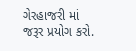ગેરહાજરી માં જરૂર પ્રયોગ કરો.